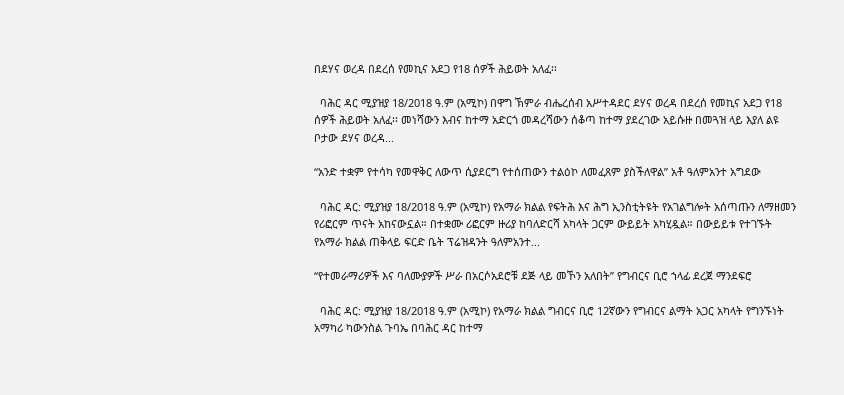በደሃና ወረዳ በደረሰ የመኪና አደጋ የ18 ሰዎች ሕይወት አለፈ፡፡

  ባሕር ዳር ሚያዝያ 18/2018 ዓ.ም (አሚኮ) በዋግ ኽምራ ብሔረሰብ አሥተዳደር ደሃና ወረዳ በደረሰ የመኪና አደጋ የ18 ሰዎች ሕይወት አለፈ፡፡ መነሻውን እብና ከተማ አድርጎ መዳረሻውን ሰቆጣ ከተማ ያደረገው አይሱዙ በመጓዝ ላይ እያለ ልዩ ቦታው ደሃና ወረዳ...

“አንድ ተቋም የተሳካ የመዋቅር ለውጥ ሲያደርግ የተሰጠውን ተልዕኮ ለመፈጸም ያስችለዋል” አቶ ዓለምአንተ አግደው

  ባሕር ዳር: ሚያዝያ 18/2018 ዓ.ም (አሚኮ) የአማራ ክልል የፍትሕ እና ሕግ ኢንስቲትዩት የአገልግሎት አሰጣጡን ለማዘመን የሪፎርም ጥናት አከናውኗል። በተቋሙ ሪፎርም ዙሪያ ከባለድርሻ አካላት ጋርም ውይይት አካሂዷል። በውይይቱ የተገኙት የአማራ ክልል ጠቅላይ ፍርድ ቤት ፕሬዝዳንት ዓለምአንተ...

“የተመራማሪዎች እና ባለሙያዎች ሥራ በአርሶአደሮቹ ደጅ ላይ መኾን አለበት” የግብርና ቢሮ ኀላፊ ደረጀ ማንደፍሮ

  ባሕር ዳር: ሚያዝያ 18/2018 ዓ.ም (አሚኮ) የአማራ ክልል ግብርና ቢሮ 12ኛውን የግብርና ልማት አጋር አካላት የግንኙነት አማካሪ ካውንስል ጉባኤ በባሕር ዳር ከተማ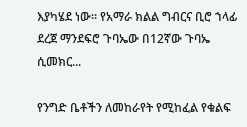እያካሄደ ነው። የአማራ ክልል ግብርና ቢሮ ኀላፊ ደረጀ ማንደፍሮ ጉባኤው በ12ኛው ጉባኤ ሲመክር...

የንግድ ቤቶችን ለመከራየት የሚከፈል የቁልፍ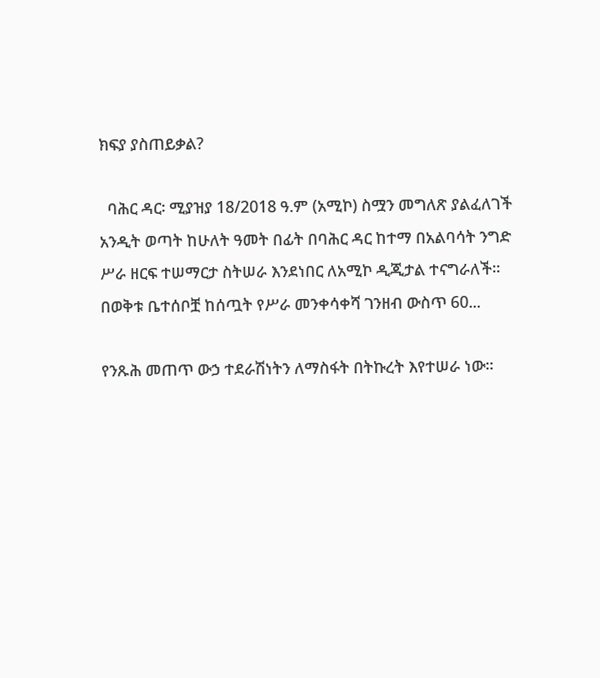ክፍያ ያስጠይቃል?

  ባሕር ዳር፡ ሚያዝያ 18/2018 ዓ.ም (አሚኮ) ስሟን መግለጽ ያልፈለገች አንዲት ወጣት ከሁለት ዓመት በፊት በባሕር ዳር ከተማ በአልባሳት ንግድ ሥራ ዘርፍ ተሠማርታ ስትሠራ እንደነበር ለአሚኮ ዲጂታል ተናግራለች። በወቅቱ ቤተሰቦቿ ከሰጧት የሥራ መንቀሳቀሻ ገንዘብ ውስጥ 60...

የንጹሕ መጠጥ ውኃ ተደራሽነትን ለማስፋት በትኩረት እየተሠራ ነው።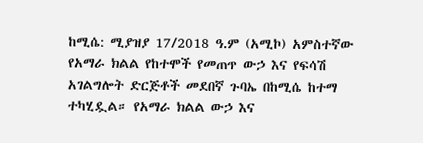ከሚሴ: ሚያዝያ 17/2018 ዓ.ም (አሚኮ) አምስተኛው የአማራ ክልል የከተሞች የመጠጥ ውኃ እና የፍሳሽ አገልግሎት ድርጅቶች መደበኛ ጉባኤ በከሚሴ ከተማ ተካሂዷል። የአማራ ክልል ውኃ እና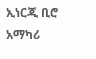ኢነርጂ ቢሮ አማካሪ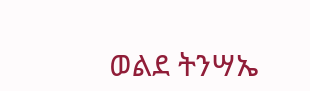ወልደ ትንሣኤ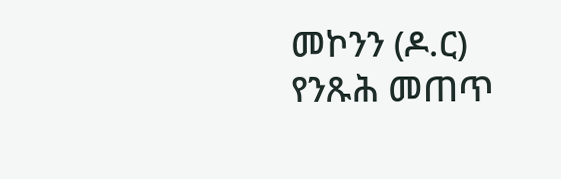መኮንን (ዶ.ር) የንጹሕ መጠጥ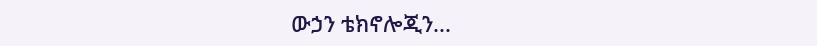ውኃን ቴክኖሎጂን...